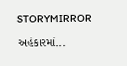STORYMIRROR

અહંકારમાં...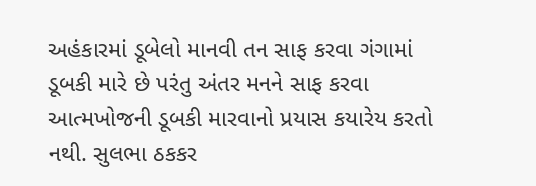અહંકારમાં ડૂબેલો માનવી તન સાફ કરવા ગંગામાં ડૂબકી મારે છે પરંતુ અંતર મનને સાફ કરવા આત્મખોજની ડૂબકી મારવાનો પ્રયાસ કયારેય કરતો નથી. સુલભા ઠકકર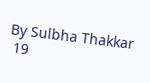By Sulbha Thakkar
 19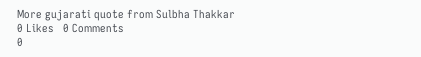More gujarati quote from Sulbha Thakkar
0 Likes   0 Comments
0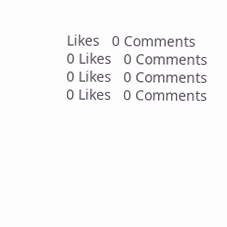Likes   0 Comments
0 Likes   0 Comments
0 Likes   0 Comments
0 Likes   0 Comments